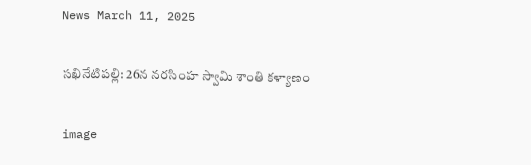News March 11, 2025

సఖినేటిపల్లి: 26న నరసింహ స్వామి శాంతి కళ్యాణం

image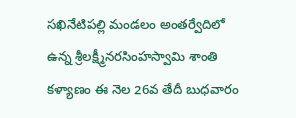సఖినేటిపల్లి మండలం అంతర్వేదిలో ఉన్న శ్రీలక్ష్మీనరసింహస్వామి శాంతి కళ్యాణం ఈ నెల 26వ తేదీ బుధవారం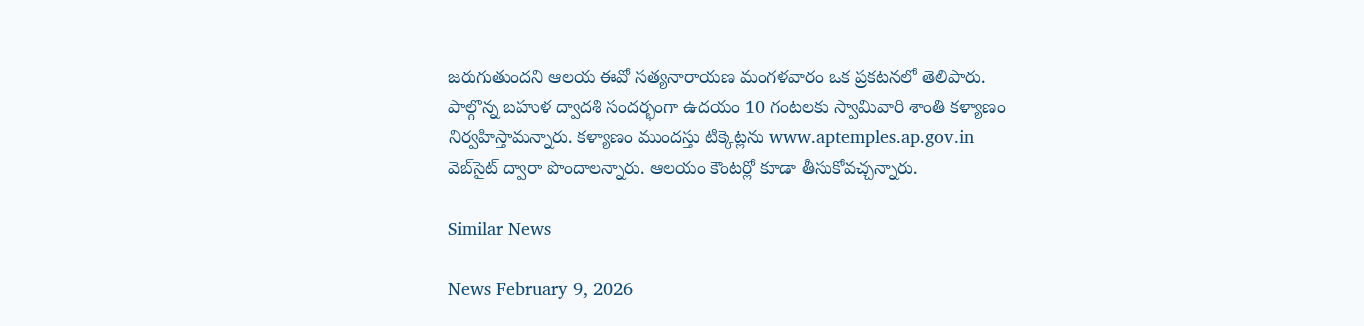జరుగుతుందని ఆలయ ఈవో సత్యనారాయణ మంగళవారం ఒక ప్రకటనలో తెలిపారు. పాల్గొన్న బహుళ ద్వాదశి సందర్భంగా ఉదయం 10 గంటలకు స్వామివారి శాంతి కళ్యాణం నిర్వహిస్తామన్నారు. కళ్యాణం ముందస్తు టిక్కెట్లను www.aptemples.ap.gov.in వెబ్‌సైట్ ద్వారా పొందాలన్నారు. ఆలయం కౌంటర్లో కూడా తీసుకోవచ్చన్నారు.

Similar News

News February 9, 2026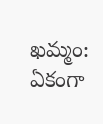ఖమ్మం: ఏకంగా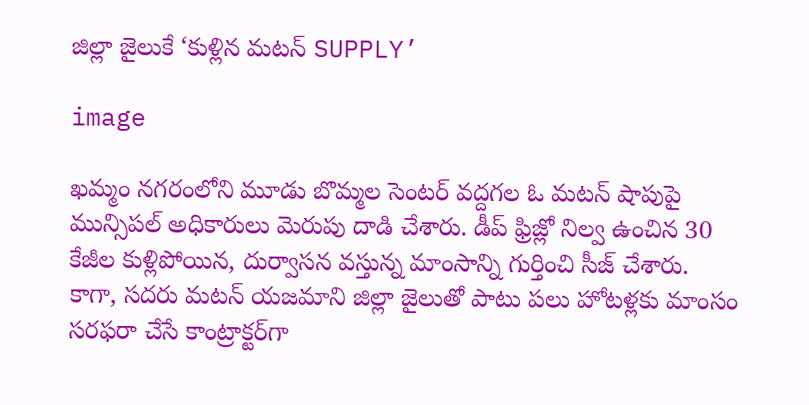జిల్లా జైలుకే ‘కుళ్లిన మటన్ SUPPLY’

image

ఖమ్మం నగరంలోని మూడు బొమ్మల సెంటర్ వద్దగల ఓ మటన్ షాపుపై మున్సిపల్ అధికారులు మెరుపు దాడి చేశారు. డీప్ ఫ్రిజ్లో నిల్వ ఉంచిన 30 కేజీల కుళ్లిపోయిన, దుర్వాసన వస్తున్న మాంసాన్ని గుర్తించి సీజ్ చేశారు. కాగా, సదరు మటన్ యజమాని జిల్లా జైలుతో పాటు పలు హోటళ్లకు మాంసం సరఫరా చేసే కాంట్రాక్టర్‌గా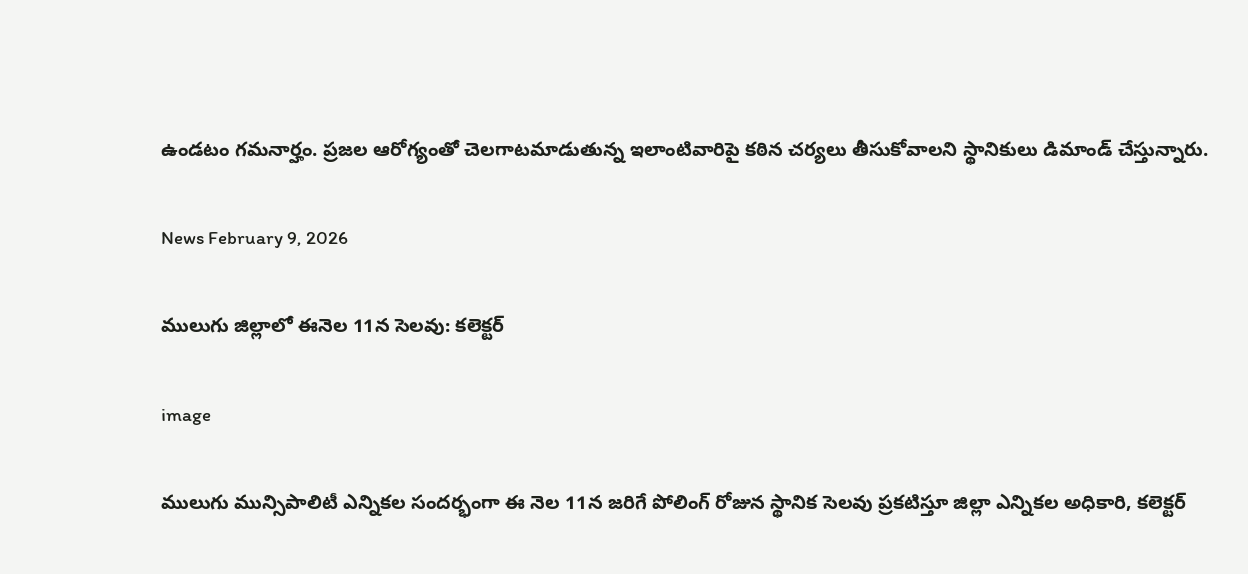ఉండటం గమనార్హం. ప్రజల ఆరోగ్యంతో చెలగాటమాడుతున్న ఇలాంటివారిపై కఠిన చర్యలు తీసుకోవాలని స్థానికులు డిమాండ్ చేస్తున్నారు.

News February 9, 2026

ములుగు జిల్లాలో ఈనెల 11న సెలవు: కలెక్టర్

image

ములుగు మున్సిపాలిటీ ఎన్నికల సందర్భంగా ఈ నెల 11న జరిగే పోలింగ్ రోజున స్థానిక సెలవు ప్రకటిస్తూ జిల్లా ఎన్నికల అధికారి, కలెక్టర్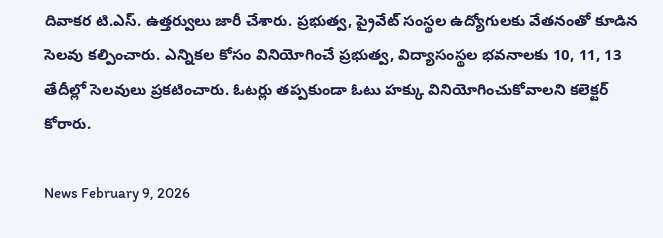దివాకర టి.ఎస్. ఉత్తర్వులు జారీ చేశారు. ప్రభుత్వ, ప్రైవేట్ సంస్థల ఉద్యోగులకు వేతనంతో కూడిన సెలవు కల్పించారు. ఎన్నికల కోసం వినియోగించే ప్రభుత్వ, విద్యాసంస్థల భవనాలకు 10, 11, 13 తేదీల్లో సెలవులు ప్రకటించారు. ఓటర్లు తప్పకుండా ఓటు హక్కు వినియోగించుకోవాలని కలెక్టర్ కోరారు.

News February 9, 2026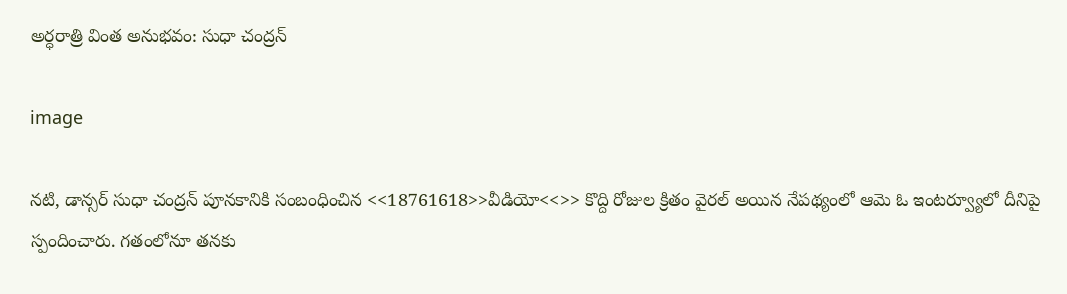అర్ధరాత్రి వింత అనుభవం: సుధా చంద్రన్

image

నటి, డాన్సర్ సుధా చంద్రన్‌ పూనకానికి సంబంధించిన <<18761618>>వీడియో<<>> కొద్ది రోజుల క్రితం వైరల్ అయిన నేపథ్యంలో ఆమె ఓ ఇంటర్వ్యూలో దీనిపై స్పందించారు. గతంలోనూ తనకు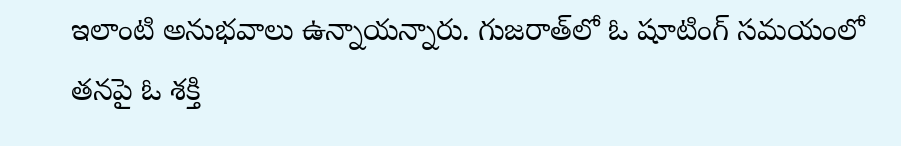ఇలాంటి అనుభవాలు ఉన్నాయన్నారు. గుజరాత్‌లో ఓ షూటింగ్ సమయంలో తనపై ఓ శక్తి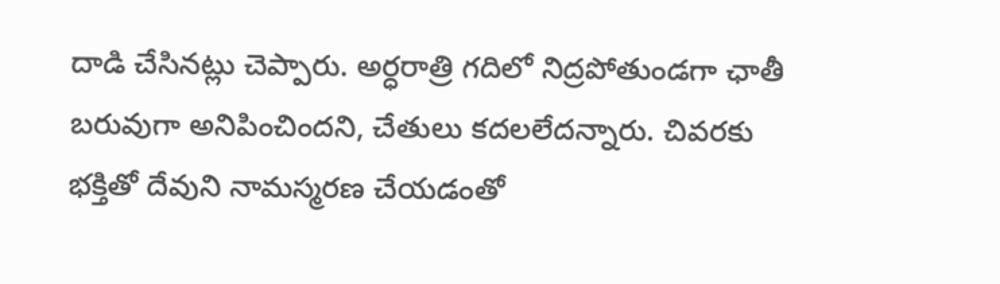దాడి చేసినట్లు చెప్పారు. అర్ధరాత్రి గదిలో నిద్రపోతుండగా ఛాతీ బరువుగా అనిపించిందని, చేతులు కదలలేదన్నారు. చివరకు భక్తితో దేవుని నామస్మరణ చేయడంతో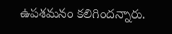ఉపశమనం కలిగిందన్నారు.